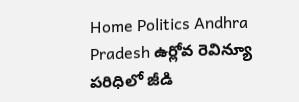Home Politics Andhra Pradesh ఉర్లోవ రెవిన్యూ పరిధిలో జీడి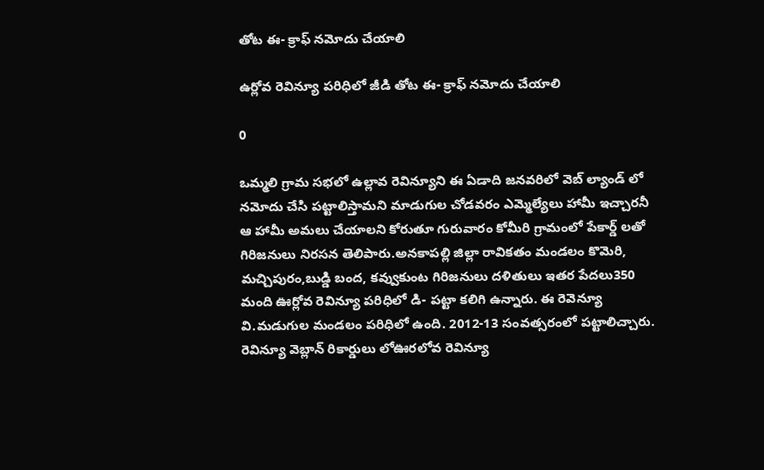తోట ఈ- క్రాఫ్ నమోదు చేయాలి

ఉర్లోవ రెవిన్యూ పరిధిలో జీడి తోట ఈ- క్రాఫ్ నమోదు చేయాలి

0

ఒమ్మలి గ్రామ సభలో ఉల్లావ రెవిన్యూని ఈ ఏడాది జనవరిలో వెబ్ ల్యాండ్ లో నమోదు చేసి పట్టాలిస్తామని మాడుగుల చోడవరం ఎమ్మెల్యేలు హామీ ఇచ్చారనీ ఆ హామీ అమలు చేయాలని కోరుతూ గురువారం కోమీరి గ్రామంలో పేకార్డ్ లతో గిరిజనులు నిరసన తెలిపారు.అనకాపల్లి జిల్లా రావికతం మండలం కొమెరి, మచ్చిపురం,బుడ్డి బంద, కవ్వుకుంట గిరిజనులు దళితులు ఇతర పేదలు350 మంది ఊర్లోవ రెవిన్యూ పరిధిలో డి- పట్టా కలిగి ఉన్నారు. ఈ రెవెన్యూ వి.మడుగుల మండలం పరిధిలో ఉంది. 2012-13 సంవత్సరంలో పట్టాలిచ్చారు. రెవిన్యూ వెబ్లాన్ రికార్డులు లోఊరలోవ రెవిన్యూ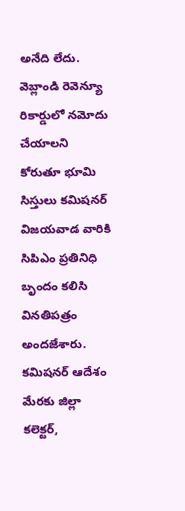అనేది లేదు. వెబ్లాండి రెవెన్యూ రికార్డులో నమోదు చేయాలని కోరుతూ భూమి సిస్తులు కమిషనర్ విజయవాడ వారికి సిపిఎం ప్రతినిధి బృందం కలిసి వినతిపత్రం అందజేశారు. కమిషనర్ ఆదేశం మేరకు జిల్లా కలెక్టర్,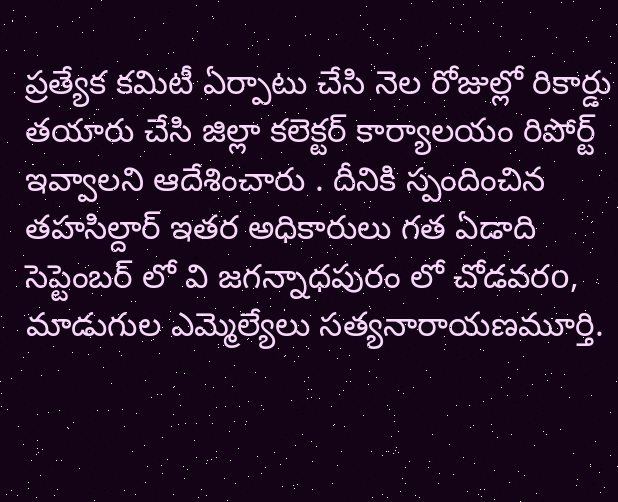ప్రత్యేక కమిటీ ఏర్పాటు చేసి నెల రోజుల్లో రికార్డు తయారు చేసి జిల్లా కలెక్టర్ కార్యాలయం రిపోర్ట్ ఇవ్వాలని ఆదేశించారు . దీనికి స్పందించిన తహసిల్దార్ ఇతర అధికారులు గత ఏడాది సెప్టెంబర్ లో వి జగన్నాధపురం లో చోడవరo, మాడుగుల ఎమ్మెల్యేలు సత్యనారాయణమూర్తి.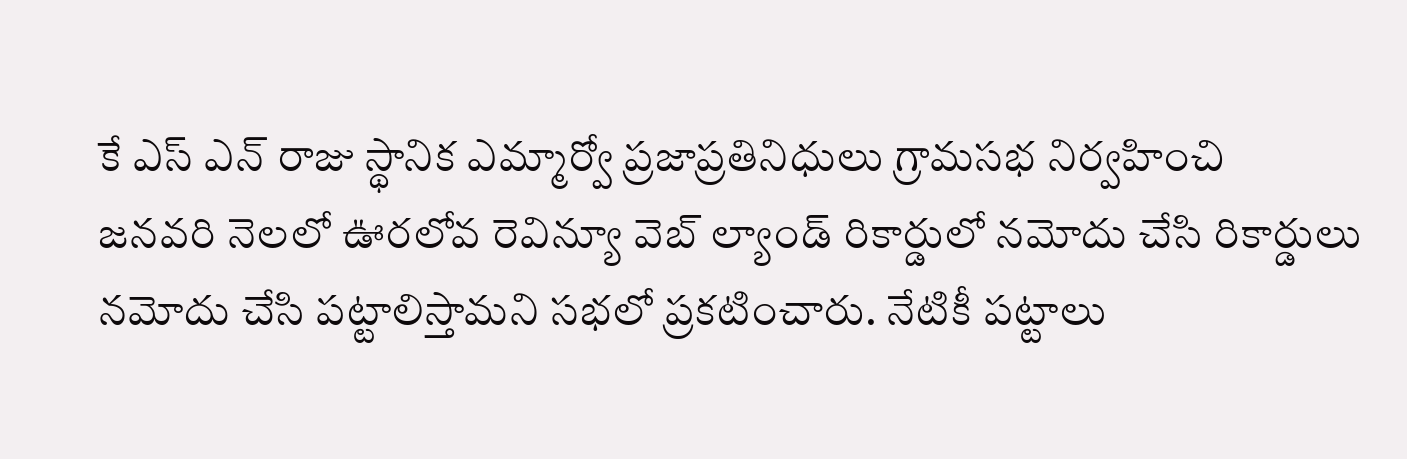కే ఎస్ ఎన్ రాజు స్థానిక ఎమ్మార్వో ప్రజాప్రతినిధులు గ్రామసభ నిర్వహించి
జనవరి నెలలో ఊరలోవ రెవిన్యూ వెబ్ ల్యాండ్ రికార్డులో నమోదు చేసి రికార్డులు నమోదు చేసి పట్టాలిస్తామని సభలో ప్రకటించారు. నేటికీ పట్టాలు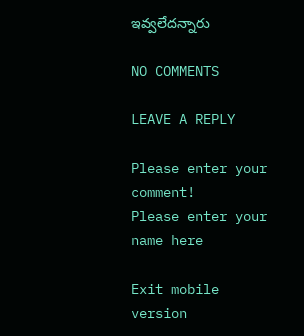ఇవ్వలేదన్నారు

NO COMMENTS

LEAVE A REPLY

Please enter your comment!
Please enter your name here

Exit mobile version